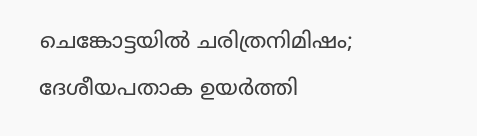ചെങ്കോട്ടയിൽ ചരിത്രനിമിഷം; ദേശീയപതാക ഉയർത്തി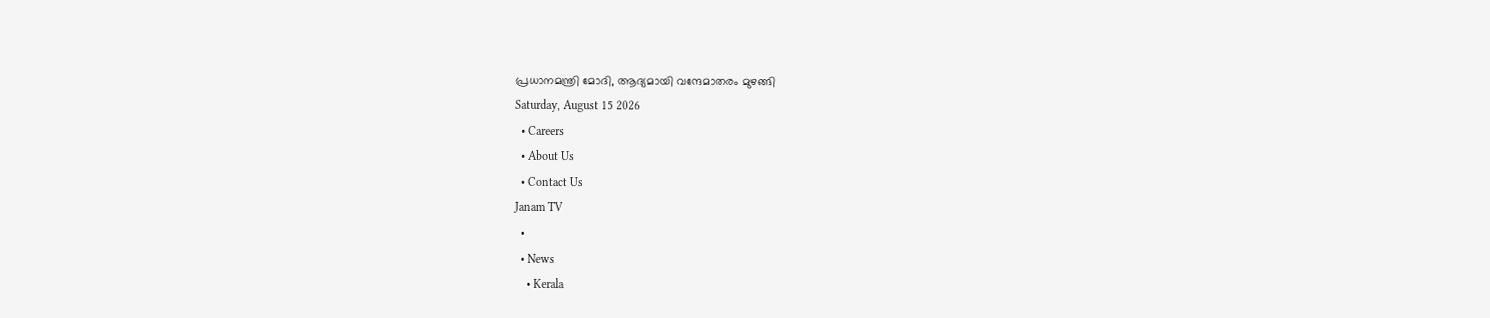പ്രധാനമന്ത്രി മോദി, ആദ്യമായി വന്ദേമാതരം മുഴങ്ങി
Saturday, August 15 2026
  • Careers
  • About Us
  • Contact Us
Janam TV
  •
  • News
    • Kerala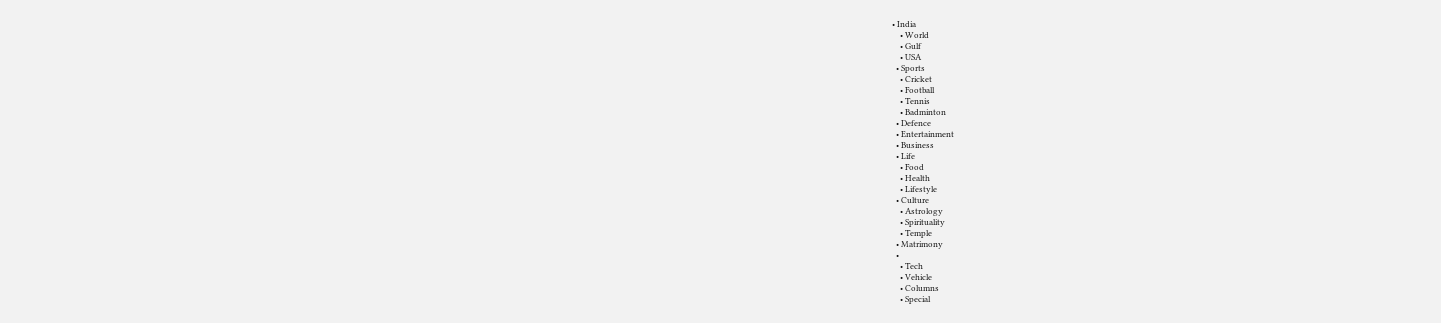• India
    • World
    • Gulf
    • USA
  • Sports
    • Cricket
    • Football
    • Tennis
    • Badminton
  • Defence
  • Entertainment
  • Business
  • Life
    • Food
    • Health
    • Lifestyle
  • Culture
    • Astrology
    • Spirituality
    • Temple
  • Matrimony
  •
    • Tech
    • Vehicle
    • Columns
    • Special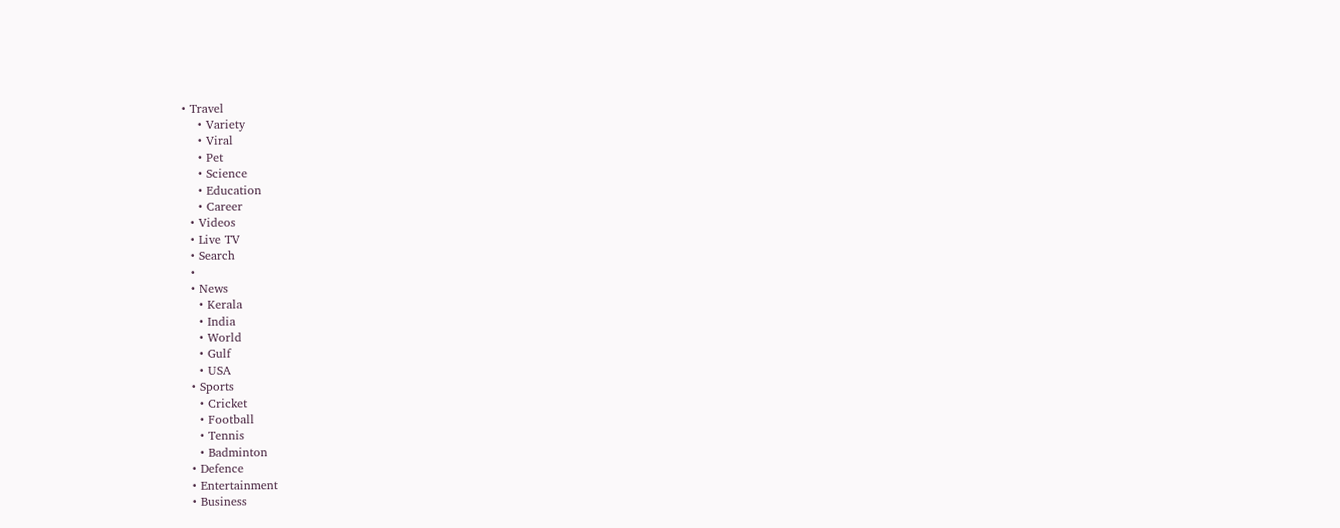• Travel
    • Variety
    • Viral
    • Pet
    • Science
    • Education
    • Career
  • Videos
  • Live TV
  • Search
  •
  • News
    • Kerala
    • India
    • World
    • Gulf
    • USA
  • Sports
    • Cricket
    • Football
    • Tennis
    • Badminton
  • Defence
  • Entertainment
  • Business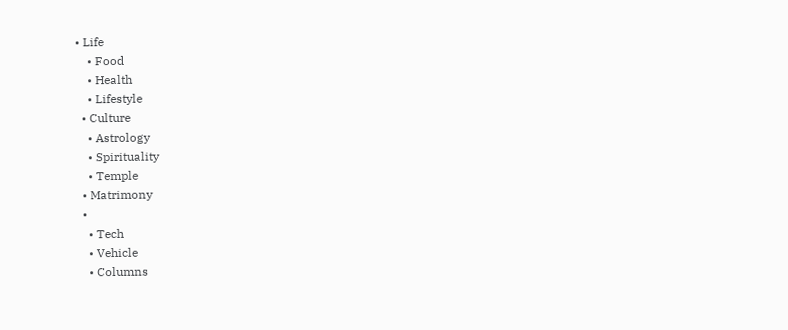• Life
    • Food
    • Health
    • Lifestyle
  • Culture
    • Astrology
    • Spirituality
    • Temple
  • Matrimony
  •
    • Tech
    • Vehicle
    • Columns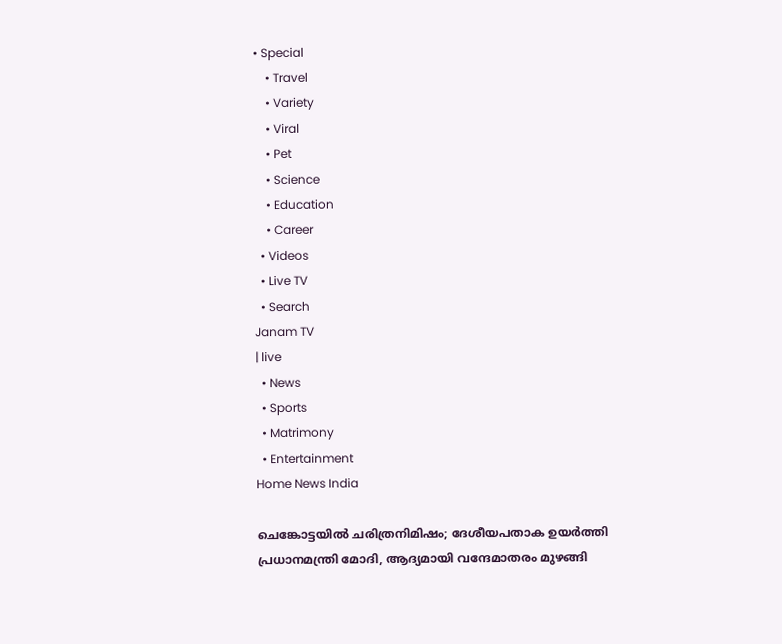• Special
    • Travel
    • Variety
    • Viral
    • Pet
    • Science
    • Education
    • Career
  • Videos
  • Live TV
  • Search
Janam TV
| live
  • News
  • Sports
  • Matrimony
  • Entertainment
Home News India

ചെങ്കോട്ടയിൽ ചരിത്രനിമിഷം; ദേശീയപതാക ഉയർത്തി പ്രധാനമന്ത്രി മോദി, ആദ്യമായി വന്ദേമാതരം മുഴങ്ങി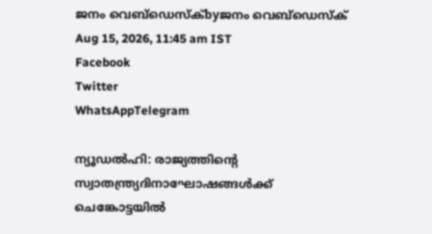ജനം വെബ്‌ഡെസ്ക്byജനം വെബ്‌ഡെസ്ക്
Aug 15, 2026, 11:45 am IST
Facebook
Twitter
WhatsAppTelegram

ന്യൂഡൽഹി: രാജ്യത്തിന്റെ സ്വാതന്ത്ര്യദിനാഘോഷങ്ങൾക്ക് ചെങ്കോട്ടയിൽ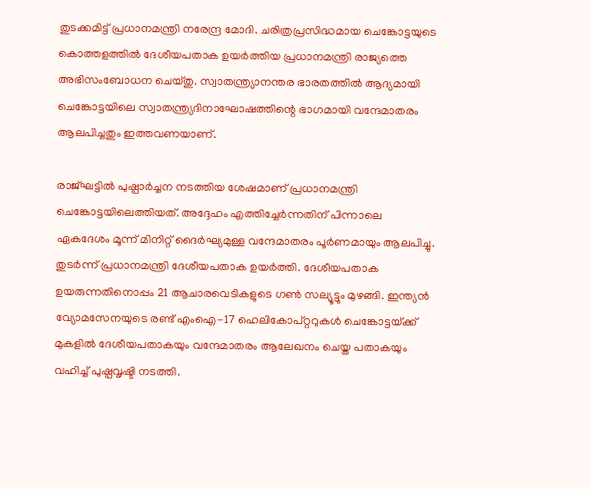തുടക്കമിട്ട് പ്രധാനമന്ത്രി നരേന്ദ്ര മോദി. ചരിത്രപ്രസിദ്ധമായ ചെങ്കോട്ടയുടെ കൊത്തളത്തിൽ ദേശീയപതാക ഉയർത്തിയ പ്രധാനമന്ത്രി രാജ്യത്തെ അഭിസംബോധന ചെയ്തു. സ്വാതന്ത്ര്യാനന്തര ഭാരതത്തിൽ ആദ്യമായി ചെങ്കോട്ടയിലെ സ്വാതന്ത്ര്യദിനാഘോഷത്തിന്റെ ഭാഗമായി വന്ദേമാതരം ആലപിച്ചതും ഇത്തവണയാണ്.

രാജ്ഘട്ടിൽ പുഷ്പാർച്ചന നടത്തിയ ശേഷമാണ് പ്രധാനമന്ത്രി ചെങ്കോട്ടയിലെത്തിയത്. അദ്ദേഹം എത്തിച്ചേർന്നതിന് പിന്നാലെ ഏകദേശം മൂന്ന് മിനിറ്റ് ദൈർഘ്യമുള്ള വന്ദേമാതരം പൂർണമായും ആലപിച്ചു. തുടർന്ന് പ്രധാനമന്ത്രി ദേശീയപതാക ഉയർത്തി. ദേശീയപതാക ഉയരുന്നതിനൊപ്പം 21 ആചാരവെടികളുടെ ഗൺ സല്യൂട്ടും മുഴങ്ങി. ഇന്ത്യൻ വ്യോമസേനയുടെ രണ്ട് എംഐ-17 ഹെലികോപ്റ്ററുകൾ ചെങ്കോട്ടയ്‌ക്ക് മുകളിൽ ദേശീയപതാകയും വന്ദേമാതരം ആലേഖനം ചെയ്ത പതാകയും വഹിച്ച് പുഷ്പവൃഷ്ടി നടത്തി.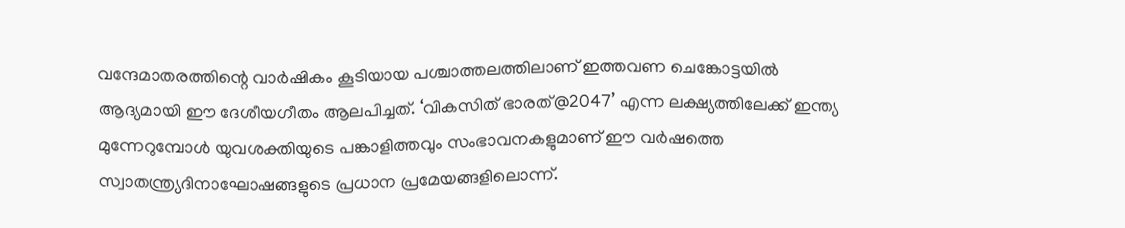വന്ദേമാതരത്തിന്റെ വാർഷികം കൂടിയായ പശ്ചാത്തലത്തിലാണ് ഇത്തവണ ചെങ്കോട്ടയിൽ ആദ്യമായി ഈ ദേശീയഗീതം ആലപിച്ചത്. ‘വികസിത് ഭാരത്@2047’ എന്ന ലക്ഷ്യത്തിലേക്ക് ഇന്ത്യ മുന്നേറുമ്പോൾ യുവശക്തിയുടെ പങ്കാളിത്തവും സംഭാവനകളുമാണ് ഈ വർഷത്തെ സ്വാതന്ത്ര്യദിനാഘോഷങ്ങളുടെ പ്രധാന പ്രമേയങ്ങളിലൊന്ന്.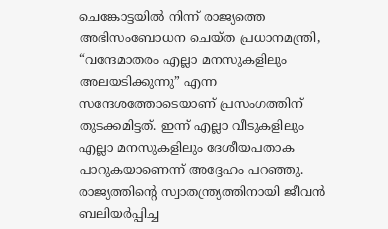ചെങ്കോട്ടയിൽ നിന്ന് രാജ്യത്തെ അഭിസംബോധന ചെയ്ത പ്രധാനമന്ത്രി, “വന്ദേമാതരം എല്ലാ മനസുകളിലും അലയടിക്കുന്നു” എന്ന സന്ദേശത്തോടെയാണ് പ്രസംഗത്തിന് തുടക്കമിട്ടത്. ഇന്ന് എല്ലാ വീടുകളിലും എല്ലാ മനസുകളിലും ദേശീയപതാക പാറുകയാണെന്ന് അദ്ദേഹം പറഞ്ഞു. രാജ്യത്തിന്റെ സ്വാതന്ത്ര്യത്തിനായി ജീവൻ ബലിയർപ്പിച്ച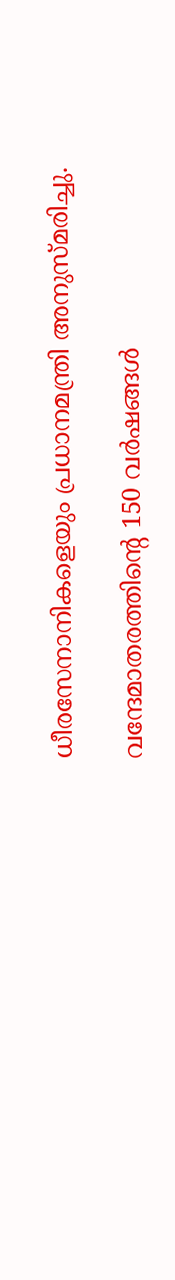ധീരസേനാനികളെയും പ്രധാനമന്ത്രി അനുസ്മരിച്ചു.

വന്ദേമാതരത്തിന്റെ 150 വർഷങ്ങൾ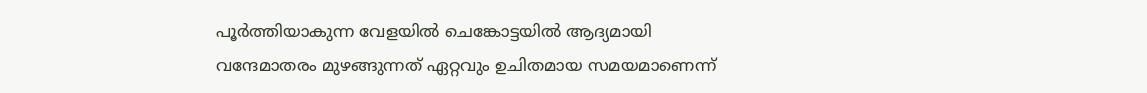പൂർത്തിയാകുന്ന വേളയിൽ ചെങ്കോട്ടയിൽ ആദ്യമായി വന്ദേമാതരം മുഴങ്ങുന്നത് ഏറ്റവും ഉചിതമായ സമയമാണെന്ന്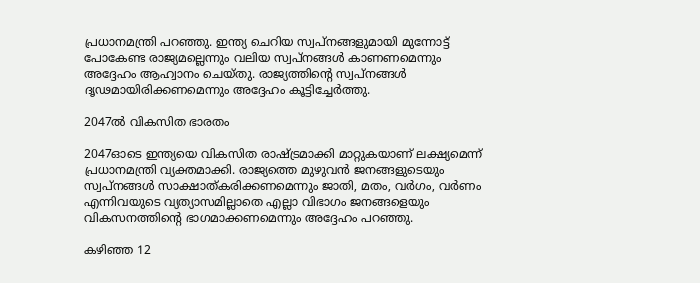പ്രധാനമന്ത്രി പറഞ്ഞു. ഇന്ത്യ ചെറിയ സ്വപ്നങ്ങളുമായി മുന്നോട്ട് പോകേണ്ട രാജ്യമല്ലെന്നും വലിയ സ്വപ്നങ്ങൾ കാണണമെന്നും അദ്ദേഹം ആഹ്വാനം ചെയ്തു. രാജ്യത്തിന്റെ സ്വപ്നങ്ങൾ ദൃഢമായിരിക്കണമെന്നും അദ്ദേഹം കൂട്ടിച്ചേർത്തു.

2047ൽ വികസിത ഭാരതം

2047ഓടെ ഇന്ത്യയെ വികസിത രാഷ്‌ട്രമാക്കി മാറ്റുകയാണ് ലക്ഷ്യമെന്ന് പ്രധാനമന്ത്രി വ്യക്തമാക്കി. രാജ്യത്തെ മുഴുവൻ ജനങ്ങളുടെയും സ്വപ്നങ്ങൾ സാക്ഷാത്കരിക്കണമെന്നും ജാതി, മതം, വർഗം, വർണം എന്നിവയുടെ വ്യത്യാസമില്ലാതെ എല്ലാ വിഭാഗം ജനങ്ങളെയും വികസനത്തിന്റെ ഭാഗമാക്കണമെന്നും അദ്ദേഹം പറഞ്ഞു.

കഴിഞ്ഞ 12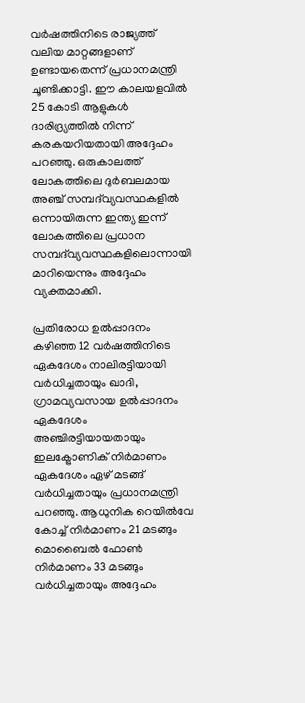വർഷത്തിനിടെ രാജ്യത്ത് വലിയ മാറ്റങ്ങളാണ് ഉണ്ടായതെന്ന് പ്രധാനമന്ത്രി ചൂണ്ടിക്കാട്ടി. ഈ കാലയളവിൽ 25 കോടി ആളുകൾ ദാരിദ്ര്യത്തിൽ നിന്ന് കരകയറിയതായി അദ്ദേഹം പറഞ്ഞു. ഒരുകാലത്ത് ലോകത്തിലെ ദുർബലമായ അഞ്ച് സമ്പദ്‌വ്യവസ്ഥകളിൽ ഒന്നായിരുന്ന ഇന്ത്യ ഇന്ന് ലോകത്തിലെ പ്രധാന സമ്പദ്‌വ്യവസ്ഥകളിലൊന്നായി മാറിയെന്നും അദ്ദേഹം വ്യക്തമാക്കി.

പ്രതിരോധ ഉൽപ്പാദനം കഴിഞ്ഞ 12 വർഷത്തിനിടെ ഏകദേശം നാലിരട്ടിയായി വർധിച്ചതായും ഖാദി, ഗ്രാമവ്യവസായ ഉൽപ്പാദനം ഏകദേശം അഞ്ചിരട്ടിയായതായും ഇലക്ട്രോണിക് നിർമാണം ഏകദേശം ഏഴ് മടങ്ങ് വർധിച്ചതായും പ്രധാനമന്ത്രി പറഞ്ഞു. ആധുനിക റെയിൽവേ കോച്ച് നിർമാണം 21 മടങ്ങും മൊബൈൽ ഫോൺ നിർമാണം 33 മടങ്ങും വർധിച്ചതായും അദ്ദേഹം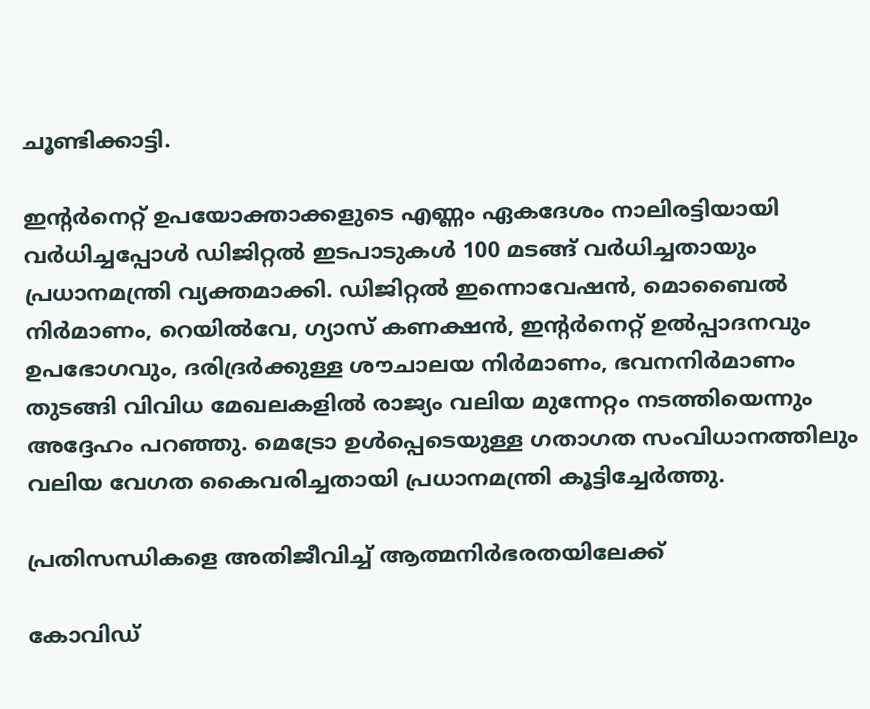ചൂണ്ടിക്കാട്ടി.

ഇന്റർനെറ്റ് ഉപയോക്താക്കളുടെ എണ്ണം ഏകദേശം നാലിരട്ടിയായി വർധിച്ചപ്പോൾ ഡിജിറ്റൽ ഇടപാടുകൾ 100 മടങ്ങ് വർധിച്ചതായും പ്രധാനമന്ത്രി വ്യക്തമാക്കി. ഡിജിറ്റൽ ഇന്നൊവേഷൻ, മൊബൈൽ നിർമാണം, റെയിൽവേ, ഗ്യാസ് കണക്ഷൻ, ഇന്റർനെറ്റ് ഉൽപ്പാദനവും ഉപഭോഗവും, ദരിദ്രർക്കുള്ള ശൗചാലയ നിർമാണം, ഭവനനിർമാണം തുടങ്ങി വിവിധ മേഖലകളിൽ രാജ്യം വലിയ മുന്നേറ്റം നടത്തിയെന്നും അദ്ദേഹം പറഞ്ഞു. മെട്രോ ഉൾപ്പെടെയുള്ള ഗതാഗത സംവിധാനത്തിലും വലിയ വേഗത കൈവരിച്ചതായി പ്രധാനമന്ത്രി കൂട്ടിച്ചേർത്തു.

പ്രതിസന്ധികളെ അതിജീവിച്ച് ആത്മനിർഭരതയിലേക്ക്

കോവിഡ്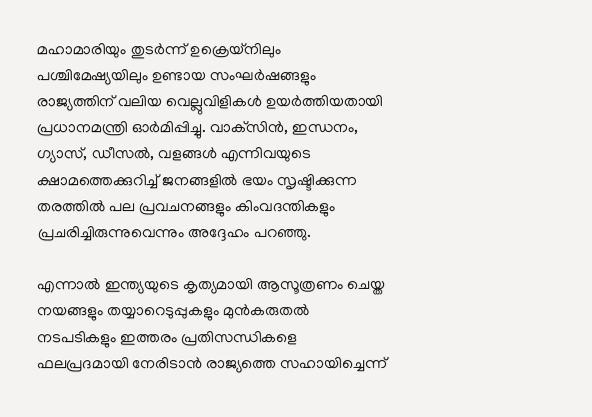മഹാമാരിയും തുടർന്ന് ഉക്രെയ്‌നിലും പശ്ചിമേഷ്യയിലും ഉണ്ടായ സംഘർഷങ്ങളും രാജ്യത്തിന് വലിയ വെല്ലുവിളികൾ ഉയർത്തിയതായി പ്രധാനമന്ത്രി ഓർമിപ്പിച്ചു. വാക്‌സിൻ, ഇന്ധനം, ഗ്യാസ്, ഡീസൽ, വളങ്ങൾ എന്നിവയുടെ ക്ഷാമത്തെക്കുറിച്ച് ജനങ്ങളിൽ ഭയം സൃഷ്ടിക്കുന്ന തരത്തിൽ പല പ്രവചനങ്ങളും കിംവദന്തികളും പ്രചരിച്ചിരുന്നുവെന്നും അദ്ദേഹം പറഞ്ഞു.

എന്നാൽ ഇന്ത്യയുടെ കൃത്യമായി ആസൂത്രണം ചെയ്ത നയങ്ങളും തയ്യാറെടുപ്പുകളും മുൻകരുതൽ നടപടികളും ഇത്തരം പ്രതിസന്ധികളെ ഫലപ്രദമായി നേരിടാൻ രാജ്യത്തെ സഹായിച്ചെന്ന്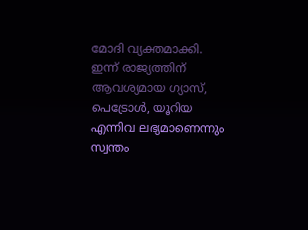മോദി വ്യക്തമാക്കി. ഇന്ന് രാജ്യത്തിന് ആവശ്യമായ ഗ്യാസ്, പെട്രോൾ, യൂറിയ എന്നിവ ലഭ്യമാണെന്നും സ്വന്തം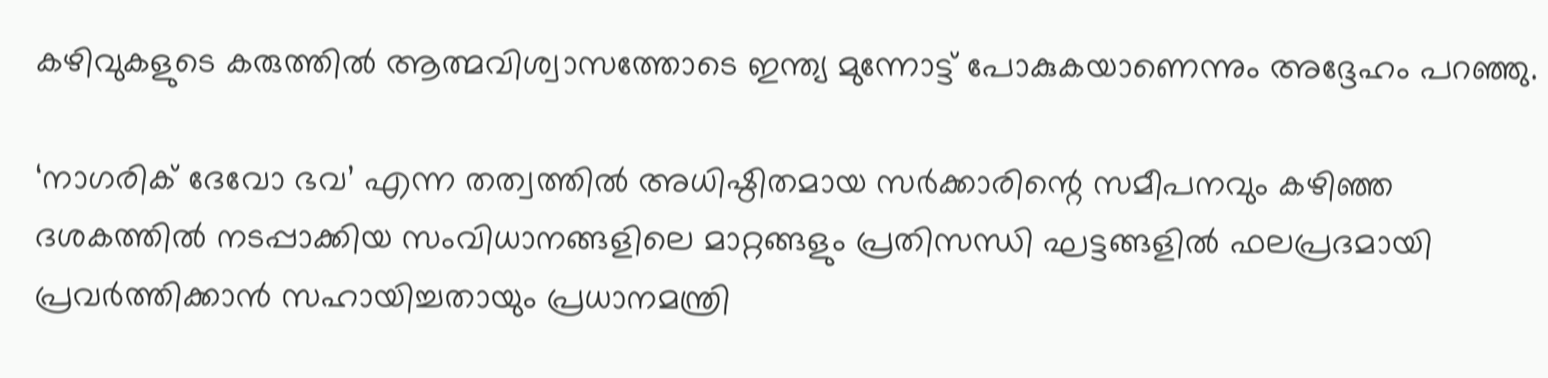കഴിവുകളുടെ കരുത്തിൽ ആത്മവിശ്വാസത്തോടെ ഇന്ത്യ മുന്നോട്ട് പോകുകയാണെന്നും അദ്ദേഹം പറഞ്ഞു.

‘നാഗരിക് ദേവോ ഭവ’ എന്ന തത്വത്തിൽ അധിഷ്ഠിതമായ സർക്കാരിന്റെ സമീപനവും കഴിഞ്ഞ ദശകത്തിൽ നടപ്പാക്കിയ സംവിധാനങ്ങളിലെ മാറ്റങ്ങളും പ്രതിസന്ധി ഘട്ടങ്ങളിൽ ഫലപ്രദമായി പ്രവർത്തിക്കാൻ സഹായിച്ചതായും പ്രധാനമന്ത്രി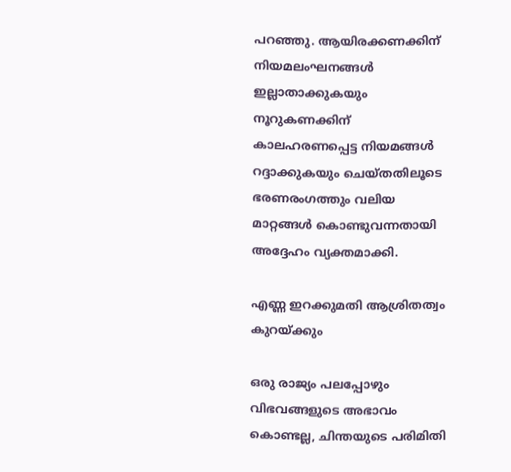പറഞ്ഞു. ആയിരക്കണക്കിന് നിയമലംഘനങ്ങൾ ഇല്ലാതാക്കുകയും നൂറുകണക്കിന് കാലഹരണപ്പെട്ട നിയമങ്ങൾ റദ്ദാക്കുകയും ചെയ്തതിലൂടെ ഭരണരംഗത്തും വലിയ മാറ്റങ്ങൾ കൊണ്ടുവന്നതായി അദ്ദേഹം വ്യക്തമാക്കി.

എണ്ണ ഇറക്കുമതി ആശ്രിതത്വം കുറയ്‌ക്കും

ഒരു രാജ്യം പലപ്പോഴും വിഭവങ്ങളുടെ അഭാവം കൊണ്ടല്ല, ചിന്തയുടെ പരിമിതി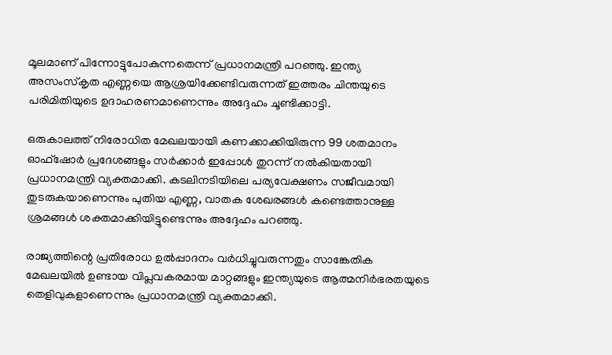മൂലമാണ് പിന്നോട്ടുപോകുന്നതെന്ന് പ്രധാനമന്ത്രി പറഞ്ഞു. ഇന്ത്യ അസംസ്കൃത എണ്ണയെ ആശ്രയിക്കേണ്ടിവരുന്നത് ഇത്തരം ചിന്തയുടെ പരിമിതിയുടെ ഉദാഹരണമാണെന്നും അദ്ദേഹം ചൂണ്ടിക്കാട്ടി.

ഒരുകാലത്ത് നിരോധിത മേഖലയായി കണക്കാക്കിയിരുന്ന 99 ശതമാനം ഓഫ്‌ഷോർ പ്രദേശങ്ങളും സർക്കാർ ഇപ്പോൾ തുറന്ന് നൽകിയതായി പ്രധാനമന്ത്രി വ്യക്തമാക്കി. കടലിനടിയിലെ പര്യവേക്ഷണം സജീവമായി തുടരുകയാണെന്നും പുതിയ എണ്ണ, വാതക ശേഖരങ്ങൾ കണ്ടെത്താനുള്ള ശ്രമങ്ങൾ ശക്തമാക്കിയിട്ടുണ്ടെന്നും അദ്ദേഹം പറഞ്ഞു.

രാജ്യത്തിന്റെ പ്രതിരോധ ഉൽപ്പാദനം വർധിച്ചുവരുന്നതും സാങ്കേതിക മേഖലയിൽ ഉണ്ടായ വിപ്ലവകരമായ മാറ്റങ്ങളും ഇന്ത്യയുടെ ആത്മനിർഭരതയുടെ തെളിവുകളാണെന്നും പ്രധാനമന്ത്രി വ്യക്തമാക്കി.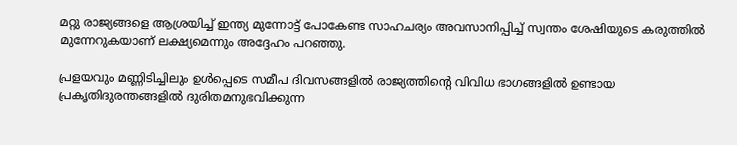മറ്റു രാജ്യങ്ങളെ ആശ്രയിച്ച് ഇന്ത്യ മുന്നോട്ട് പോകേണ്ട സാഹചര്യം അവസാനിപ്പിച്ച് സ്വന്തം ശേഷിയുടെ കരുത്തിൽ മുന്നേറുകയാണ് ലക്ഷ്യമെന്നും അദ്ദേഹം പറഞ്ഞു.

പ്രളയവും മണ്ണിടിച്ചിലും ഉൾപ്പെടെ സമീപ ദിവസങ്ങളിൽ രാജ്യത്തിന്റെ വിവിധ ഭാഗങ്ങളിൽ ഉണ്ടായ പ്രകൃതിദുരന്തങ്ങളിൽ ദുരിതമനുഭവിക്കുന്ന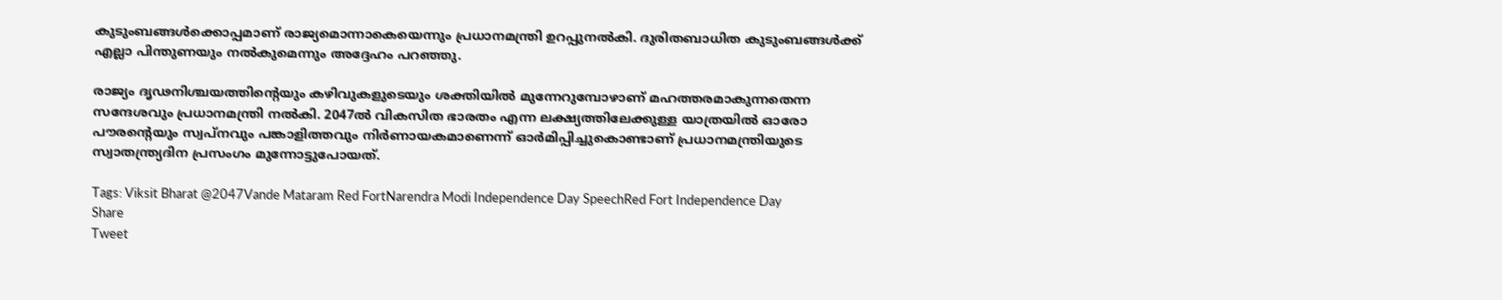കുടുംബങ്ങൾക്കൊപ്പമാണ് രാജ്യമൊന്നാകെയെന്നും പ്രധാനമന്ത്രി ഉറപ്പുനൽകി. ദുരിതബാധിത കുടുംബങ്ങൾക്ക് എല്ലാ പിന്തുണയും നൽകുമെന്നും അദ്ദേഹം പറഞ്ഞു.

രാജ്യം ദൃഢനിശ്ചയത്തിന്റെയും കഴിവുകളുടെയും ശക്തിയിൽ മുന്നേറുമ്പോഴാണ് മഹത്തരമാകുന്നതെന്ന സന്ദേശവും പ്രധാനമന്ത്രി നൽകി. 2047ൽ വികസിത ഭാരതം എന്ന ലക്ഷ്യത്തിലേക്കുള്ള യാത്രയിൽ ഓരോ പൗരന്റെയും സ്വപ്നവും പങ്കാളിത്തവും നിർണായകമാണെന്ന് ഓർമിപ്പിച്ചുകൊണ്ടാണ് പ്രധാനമന്ത്രിയുടെ സ്വാതന്ത്ര്യദിന പ്രസംഗം മുന്നോട്ടുപോയത്.

Tags: Viksit Bharat @2047Vande Mataram Red FortNarendra Modi Independence Day SpeechRed Fort Independence Day
Share
Tweet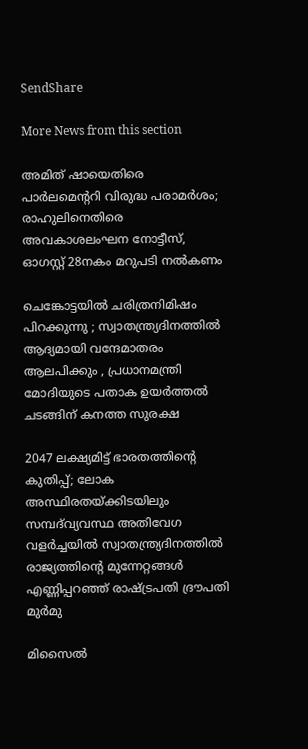SendShare

More News from this section

അമിത് ഷായെതിരെ പാർലമെന്ററി വിരുദ്ധ പരാമർശം; രാഹുലിനെതിരെ അവകാശലംഘന നോട്ടീസ്, ഓഗസ്റ്റ് 28നകം മറുപടി നൽകണം

ചെങ്കോട്ടയിൽ ചരിത്രനിമിഷം പിറക്കുന്നു ; സ്വാതന്ത്ര്യദിനത്തിൽ ആദ്യമായി വന്ദേമാതരം ആലപിക്കും , പ്രധാനമന്ത്രി മോദിയുടെ പതാക ഉയർത്തൽ ചടങ്ങിന് കനത്ത സുരക്ഷ

2047 ലക്ഷ്യമിട്ട് ഭാരതത്തിന്റെ കുതിപ്പ്; ലോക അസ്ഥിരതയ്‌ക്കിടയിലും സമ്പദ്‌വ്യവസ്ഥ അതിവേഗ വളർച്ചയിൽ സ്വാതന്ത്ര്യദിനത്തിൽ രാജ്യത്തിന്റെ മുന്നേറ്റങ്ങൾ എണ്ണിപ്പറഞ്ഞ് രാഷ്‌ട്രപതി ദ്രൗപതി മുർമു

മിസൈൽ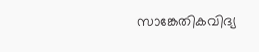സാങ്കേതികവിദ്യ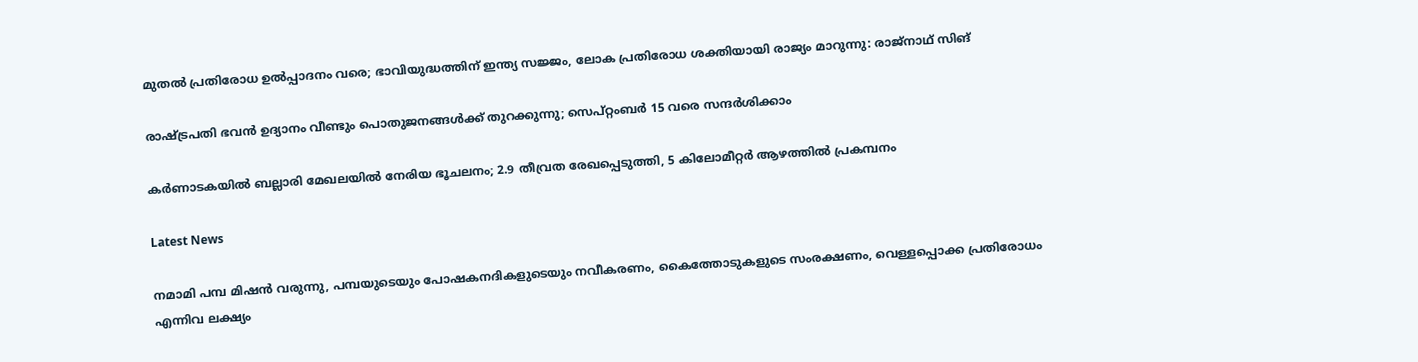മുതൽ പ്രതിരോധ ഉൽപ്പാദനം വരെ; ഭാവിയുദ്ധത്തിന് ഇന്ത്യ സജ്ജം, ലോക പ്രതിരോധ ശക്തിയായി രാജ്യം മാറുന്നു: രാജ്‌നാഥ് സിങ്

രാഷ്‌ട്രപതി ഭവൻ ഉദ്യാനം വീണ്ടും പൊതുജനങ്ങൾക്ക് തുറക്കുന്നു; സെപ്റ്റംബർ 15 വരെ സന്ദർശിക്കാം

കർണാടകയിൽ ബല്ലാരി മേഖലയിൽ നേരിയ ഭൂചലനം; 2.9 തീവ്രത രേഖപ്പെടുത്തി, 5 കിലോമീറ്റർ ആഴത്തിൽ പ്രകമ്പനം

Latest News

നമാമി പമ്പ മിഷൻ വരുന്നു, പമ്പയുടെയും പോഷകനദികളുടെയും നവീകരണം, കൈത്തോടുകളുടെ സംരക്ഷണം, വെള്ളപ്പൊക്ക പ്രതിരോധം എന്നിവ ലക്ഷ്യം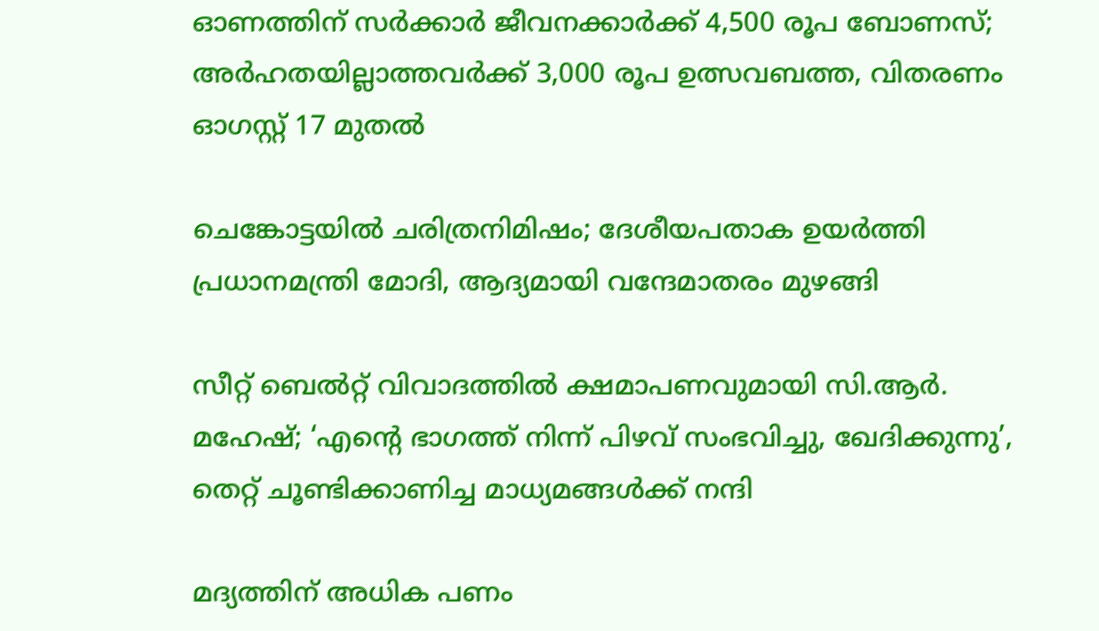ഓണത്തിന് സർക്കാർ ജീവനക്കാർക്ക് 4,500 രൂപ ബോണസ്; അർഹതയില്ലാത്തവർക്ക് 3,000 രൂപ ഉത്സവബത്ത, വിതരണം ഓഗസ്റ്റ് 17 മുതൽ

ചെങ്കോട്ടയിൽ ചരിത്രനിമിഷം; ദേശീയപതാക ഉയർത്തി പ്രധാനമന്ത്രി മോദി, ആദ്യമായി വന്ദേമാതരം മുഴങ്ങി

സീറ്റ് ബെൽറ്റ് വിവാദത്തിൽ ക്ഷമാപണവുമായി സി.ആർ. മഹേഷ്; ‘എന്റെ ഭാഗത്ത് നിന്ന് പിഴവ് സംഭവിച്ചു, ഖേദിക്കുന്നു’, തെറ്റ് ചൂണ്ടിക്കാണിച്ച മാധ്യമങ്ങൾക്ക് നന്ദി

മദ്യത്തിന് അധിക പണം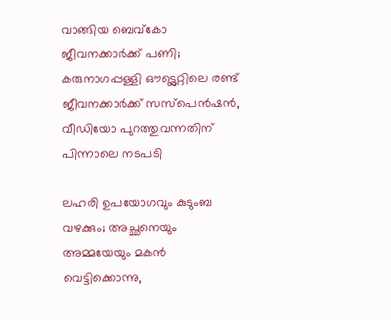വാങ്ങിയ ബെവ്കോ ജീവനക്കാർക്ക് പണി; കരുനാഗപ്പള്ളി ഔട്ട്ലെറ്റിലെ രണ്ട് ജീവനക്കാർക്ക് സസ്പെൻഷൻ, വീഡിയോ പുറത്തുവന്നതിന് പിന്നാലെ നടപടി

ലഹരി ഉപയോഗവും കുടുംബ വഴക്കും; അച്ഛനെയും അമ്മയേയും മകൻ വെട്ടിക്കൊന്നു,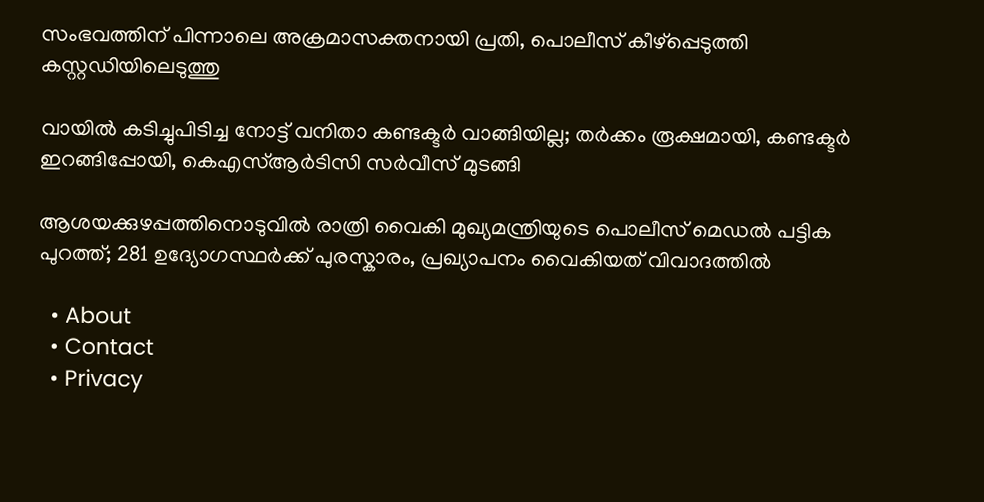സംഭവത്തിന് പിന്നാലെ അക്രമാസക്തനായി പ്രതി, പൊലീസ് കീഴ്പ്പെടുത്തി കസ്റ്റഡിയിലെടുത്തു

വായിൽ കടിച്ചുപിടിച്ച നോട്ട് വനിതാ കണ്ടക്ടർ വാങ്ങിയില്ല; തർക്കം രൂക്ഷമായി, കണ്ടക്ടർ ഇറങ്ങിപ്പോയി, കെഎസ്ആർടിസി സർവീസ് മുടങ്ങി

ആശയക്കുഴപ്പത്തിനൊടുവിൽ രാത്രി വൈകി മുഖ്യമന്ത്രിയുടെ പൊലീസ് മെഡൽ പട്ടിക പുറത്ത്; 281 ഉദ്യോഗസ്ഥർക്ക് പുരസ്കാരം, പ്രഖ്യാപനം വൈകിയത് വിവാദത്തിൽ

  • About
  • Contact
  • Privacy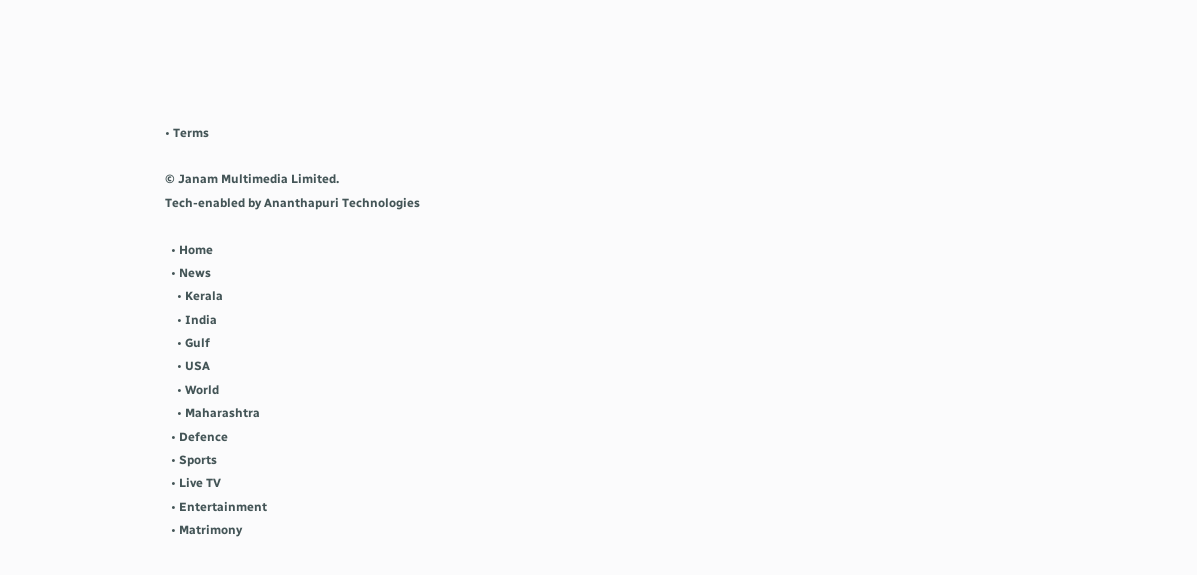• Terms

© Janam Multimedia Limited.
Tech-enabled by Ananthapuri Technologies

  • Home
  • News
    • Kerala
    • India
    • Gulf
    • USA
    • World
    • Maharashtra
  • Defence
  • Sports
  • Live TV
  • Entertainment
  • Matrimony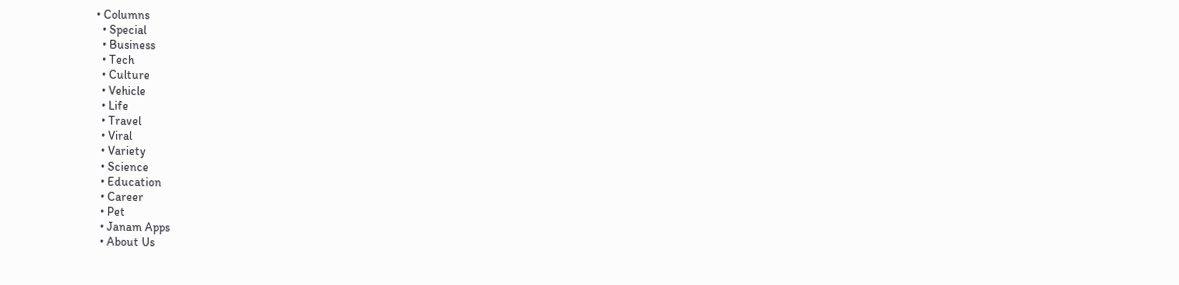• Columns
  • Special
  • Business
  • Tech
  • Culture
  • Vehicle
  • Life
  • Travel
  • Viral
  • Variety
  • Science
  • Education
  • Career
  • Pet
  • Janam Apps
  • About Us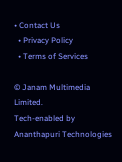• Contact Us
  • Privacy Policy
  • Terms of Services

© Janam Multimedia Limited.
Tech-enabled by Ananthapuri Technologies